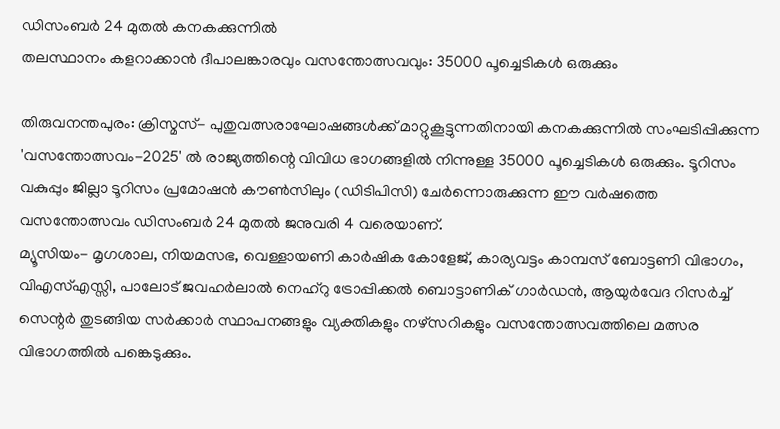ഡിസംബർ 24 മുതൽ കനകക്കുന്നിൽ
തലസ്ഥാനം കളറാക്കാൻ ദീപാലങ്കാരവും വസന്തോത്സവവും: 35000 പൂച്ചെടികൾ ഒരുക്കും

തിരുവനന്തപുരം: ക്രിസ്മസ്- പുതുവത്സരാഘോഷങ്ങൾക്ക് മാറ്റുകൂട്ടുന്നതിനായി കനകക്കുന്നിൽ സംഘടിപ്പിക്കുന്ന 'വസന്തോത്സവം-2025' ൽ രാജ്യത്തിന്റെ വിവിധ ഭാഗങ്ങളിൽ നിന്നുള്ള 35000 പൂച്ചെടികൾ ഒരുക്കും. ടൂറിസം വകുപ്പും ജില്ലാ ടൂറിസം പ്രമോഷൻ കൗൺസിലും (ഡിടിപിസി) ചേർന്നൊരുക്കുന്ന ഈ വർഷത്തെ വസന്തോത്സവം ഡിസംബർ 24 മുതൽ ജനുവരി 4 വരെയാണ്.
മ്യൂസിയം- മൃഗശാല, നിയമസഭ, വെള്ളായണി കാർഷിക കോളേജ്, കാര്യവട്ടം കാമ്പസ് ബോട്ടണി വിഭാഗം, വിഎസ്എസ്സി, പാലോട് ജവഹർലാൽ നെഹ്റു ട്രോപ്പിക്കൽ ബൊട്ടാണിക് ഗാർഡൻ, ആയുർവേദ റിസർച്ച് സെന്റർ തുടങ്ങിയ സർക്കാർ സ്ഥാപനങ്ങളും വ്യക്തികളും നഴ്സറികളും വസന്തോത്സവത്തിലെ മത്സര വിഭാഗത്തിൽ പങ്കെടുക്കും.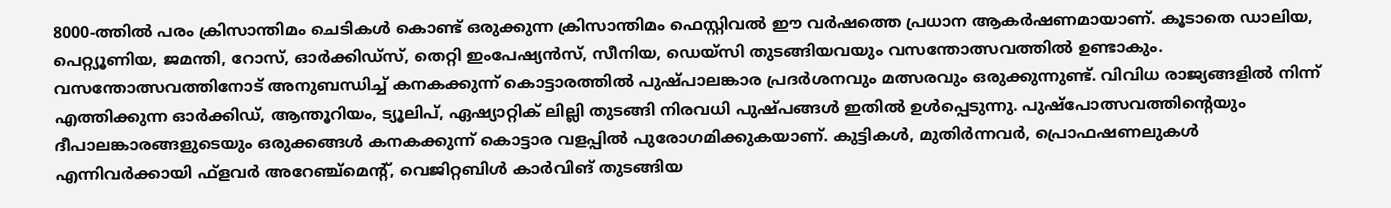8000-ത്തിൽ പരം ക്രിസാന്തിമം ചെടികൾ കൊണ്ട് ഒരുക്കുന്ന ക്രിസാന്തിമം ഫെസ്റ്റിവൽ ഈ വർഷത്തെ പ്രധാന ആകർഷണമായാണ്. കൂടാതെ ഡാലിയ, പെറ്റ്യൂണിയ, ജമന്തി, റോസ്, ഓർക്കിഡ്സ്, തെറ്റി ഇംപേഷ്യൻസ്, സീനിയ, ഡെയ്സി തുടങ്ങിയവയും വസന്തോത്സവത്തിൽ ഉണ്ടാകും.
വസന്തോത്സവത്തിനോട് അനുബന്ധിച്ച് കനകക്കുന്ന് കൊട്ടാരത്തിൽ പുഷ്പാലങ്കാര പ്രദർശനവും മത്സരവും ഒരുക്കുന്നുണ്ട്. വിവിധ രാജ്യങ്ങളിൽ നിന്ന് എത്തിക്കുന്ന ഓർക്കിഡ്, ആന്തൂറിയം, ട്യൂലിപ്, ഏഷ്യാറ്റിക് ലില്ലി തുടങ്ങി നിരവധി പുഷ്പങ്ങൾ ഇതിൽ ഉൾപ്പെടുന്നു. പുഷ്പോത്സവത്തിന്റെയും ദീപാലങ്കാരങ്ങളുടെയും ഒരുക്കങ്ങൾ കനകക്കുന്ന് കൊട്ടാര വളപ്പിൽ പുരോഗമിക്കുകയാണ്. കുട്ടികൾ, മുതിർന്നവർ, പ്രൊഫഷണലുകൾ എന്നിവർക്കായി ഫ്ളവർ അറേഞ്ച്മെന്റ്, വെജിറ്റബിൾ കാർവിങ് തുടങ്ങിയ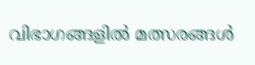വിഭാഗങ്ങളിൽ മത്സരങ്ങൾ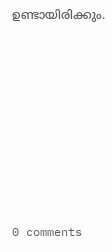ഉണ്ടായിരിക്കും.










0 comments